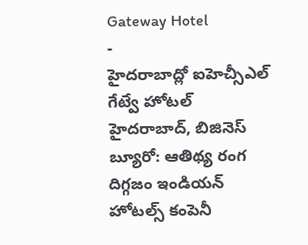Gateway Hotel
-
హైదరాబాద్లో ఐహెచ్సీఎల్ గేట్వే హోటల్
హైదరాబాద్, బిజినెస్ బ్యూరో: ఆతిథ్య రంగ దిగ్గజం ఇండియన్ హోటల్స్ కంపెనీ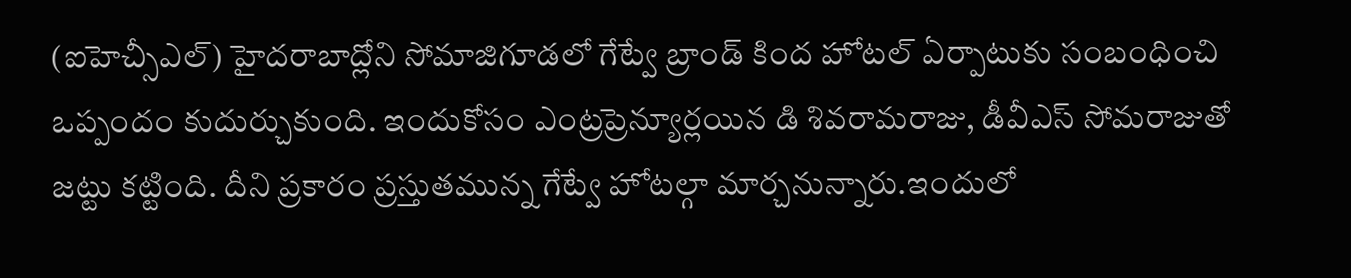(ఐహెచ్సీఎల్) హైదరాబాద్లోని సోమాజిగూడలో గేట్వే బ్రాండ్ కింద హోటల్ ఏర్పాటుకు సంబంధించి ఒప్పందం కుదుర్చుకుంది. ఇందుకోసం ఎంట్రప్రెన్యూర్లయిన డి శివరామరాజు, డీవీఎస్ సోమరాజుతో జట్టు కట్టింది. దీని ప్రకారం ప్రస్తుతమున్న గేట్వే హోటల్గా మార్చనున్నారు.ఇందులో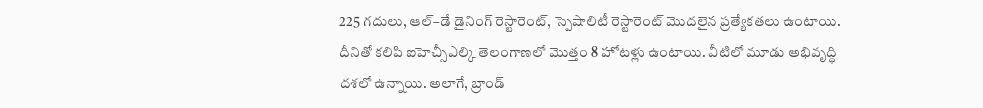225 గదులు, ఆల్–డే డైనింగ్ రెస్టారెంట్, స్పెషాలిటీ రెస్టారెంట్ మొదలైన ప్రత్యేకతలు ఉంటాయి. దీనితో కలిపి ఐహెచ్సీఎల్కి తెలంగాణలో మొత్తం 8 హోటళ్లు ఉంటాయి. వీటిలో మూడు అభివృద్ధి దశలో ఉన్నాయి. అలాగే, బ్రాండ్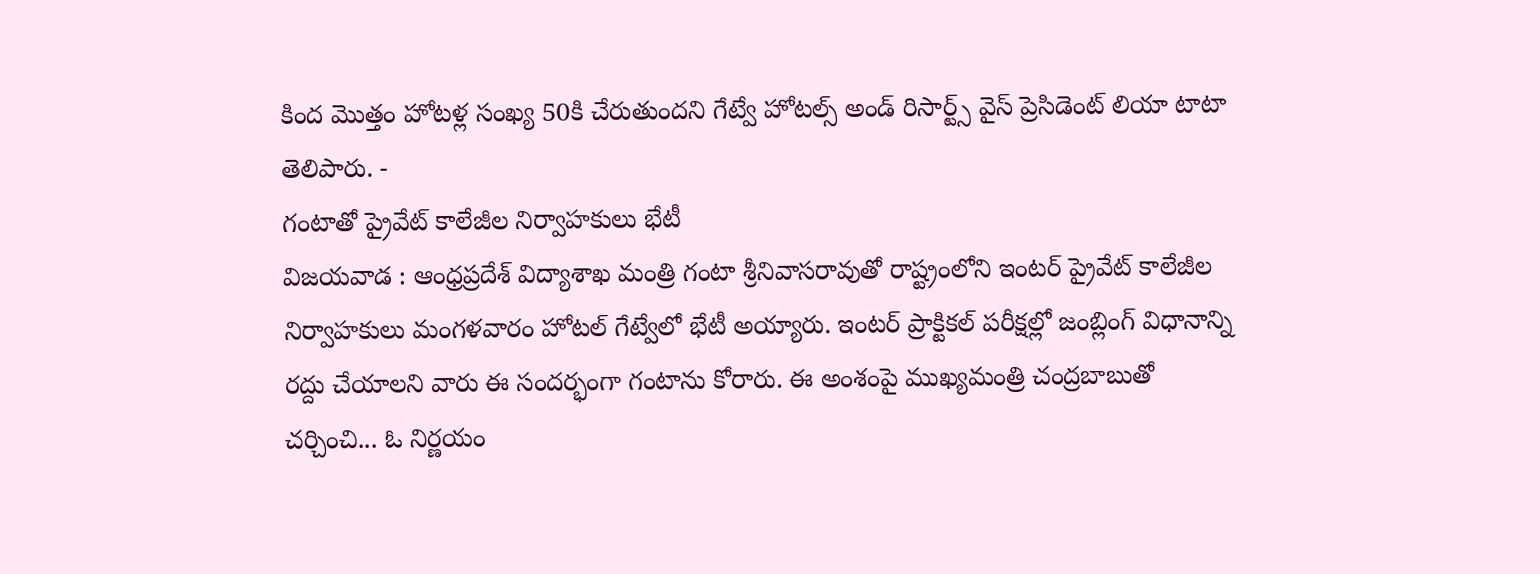కింద మొత్తం హోటళ్ల సంఖ్య 50కి చేరుతుందని గేట్వే హోటల్స్ అండ్ రిసార్ట్స్ వైస్ ప్రెసిడెంట్ లియా టాటా తెలిపారు. -
గంటాతో ప్రైవేట్ కాలేజీల నిర్వాహకులు భేటీ
విజయవాడ : ఆంధ్రప్రదేశ్ విద్యాశాఖ మంత్రి గంటా శ్రీనివాసరావుతో రాష్ట్రంలోని ఇంటర్ ప్రైవేట్ కాలేజీల నిర్వాహకులు మంగళవారం హోటల్ గేట్వేలో భేటీ అయ్యారు. ఇంటర్ ప్రాక్టికల్ పరీక్షల్లో జంబ్లింగ్ విధానాన్ని రద్దు చేయాలని వారు ఈ సందర్భంగా గంటాను కోరారు. ఈ అంశంపై ముఖ్యమంత్రి చంద్రబాబుతో చర్చించి... ఓ నిర్ణయం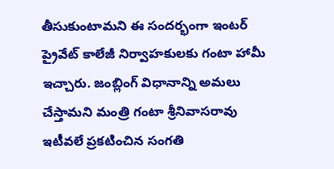తీసుకుంటామని ఈ సందర్భంగా ఇంటర్ ప్రైవేట్ కాలేజీ నిర్వాహకులకు గంటా హామీ ఇచ్చారు. జంబ్లింగ్ విధానాన్ని అమలు చేస్తామని మంత్రి గంటా శ్రీనివాసరావు ఇటీవలే ప్రకటించిన సంగతి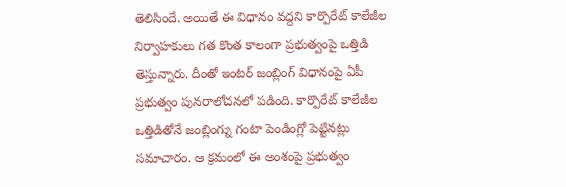తెలిసిందే. అయితే ఈ విధానం వద్దని కార్పొరేట్ కాలేజీల నిర్వాహకులు గత కొంత కాలంగా ప్రభుత్వంపై ఒత్తిడి తెస్తున్నారు. దీంతో ఇంటర్ జంబ్లింగ్ విధానంపై ఏపీ ప్రభుత్వం పునరాలోచనలో పడింది. కార్పొరేట్ కాలేజీల ఒత్తిడితోనే జంబ్లింగ్ను గంటా పెండింగ్లో పెట్టినట్లు సమాచారం. ఆ క్రమంలో ఈ అంశంపై ప్రభుత్వం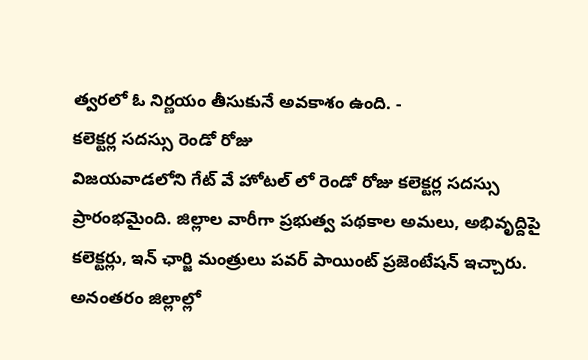త్వరలో ఓ నిర్ణయం తీసుకునే అవకాశం ఉంది. -
కలెక్టర్ల సదస్సు రెండో రోజు
విజయవాడలోని గేట్ వే హోటల్ లో రెండో రోజు కలెక్టర్ల సదస్సు ప్రారంభమైంది. జిల్లాల వారీగా ప్రభుత్వ పథకాల అమలు, అభివృద్దిపై కలెక్టర్లు, ఇన్ ఛార్జి మంత్రులు పవర్ పాయింట్ ప్రజెంటేషన్ ఇచ్చారు. అనంతరం జిల్లాల్లో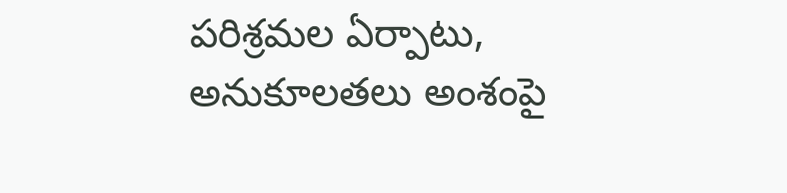పరిశ్రమల ఏర్పాటు, అనుకూలతలు అంశంపై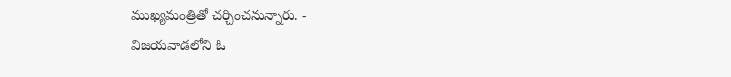ముఖ్యమంత్రితో చర్చించనున్నారు. -
విజయవాడలోని ఓ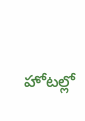హోటల్లో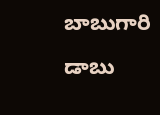బాబుగారి డాబు